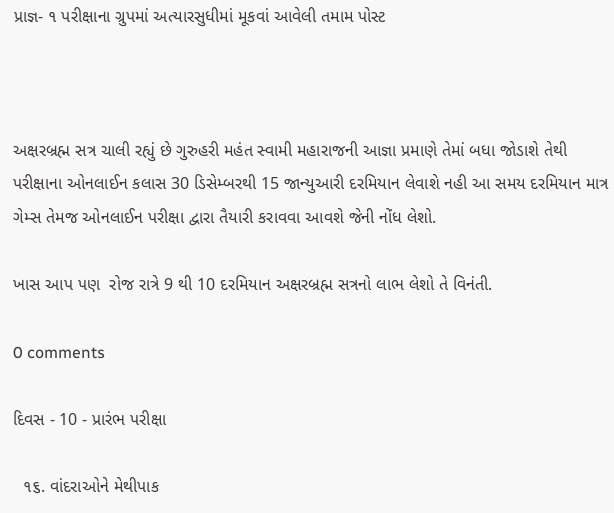પ્રાજ્ઞ- ૧ પરીક્ષાના ગ્રુપમાં અત્યારસુધીમાં મૂકવાં આવેલી તમામ પોસ્ટ



અક્ષરબ્રહ્મ સત્ર ચાલી રહ્યું છે ગુરુહરી મહંત સ્વામી મહારાજની આજ્ઞા પ્રમાણે તેમાં બધા જોડાશે તેથી પરીક્ષાના ઓનલાઈન કલાસ 30 ડિસેમ્બરથી 15 જાન્યુઆરી દરમિયાન લેવાશે નહી આ સમય દરમિયાન માત્ર ગેમ્સ તેમજ ઓનલાઈન પરીક્ષા દ્વારા તૈયારી કરાવવા આવશે જેની નોંધ લેશો.

ખાસ આપ પણ  રોજ રાત્રે 9 થી 10 દરમિયાન અક્ષરબ્રહ્મ સત્રનો લાભ લેશો તે વિનંતી.

0 comments

દિવસ - 10 - પ્રારંભ પરીક્ષા

  ૧૬. વાંદરાઓને મેથીપાક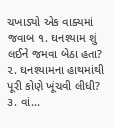ચખાડ્યો એક વાક્યમાં જવાબ ૧. ઘનશ્યામ શું લઈને જમવા બેઠા હતા? ૨. ઘનશ્યામના હાથમાંથી પૂરી કોણે ખૂંચવી લીધી? ૩. વાં...